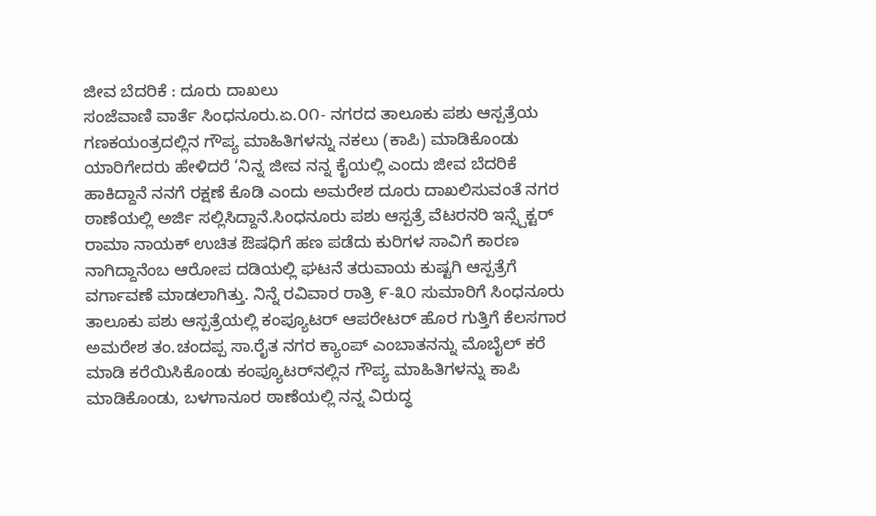ಜೀವ ಬೆದರಿಕೆ : ದೂರು ದಾಖಲು
ಸಂಜೆವಾಣಿ ವಾರ್ತೆ ಸಿಂಧನೂರು.ಏ.೦೧- ನಗರದ ತಾಲೂಕು ಪಶು ಆಸ್ಪತ್ರೆಯ ಗಣಕಯಂತ್ರದಲ್ಲಿನ ಗೌಪ್ಯ ಮಾಹಿತಿಗಳನ್ನು ನಕಲು (ಕಾಪಿ) ಮಾಡಿಕೊಂಡು ಯಾರಿಗೇದರು ಹೇಳಿದರೆ ‘ನಿನ್ನ ಜೀವ ನನ್ನ ಕೈಯಲ್ಲಿ ಎಂದು ಜೀವ ಬೆದರಿಕೆ ಹಾಕಿದ್ದಾನೆ ನನಗೆ ರಕ್ಷಣೆ ಕೊಡಿ ಎಂದು ಅಮರೇಶ ದೂರು ದಾಖಲಿಸುವಂತೆ ನಗರ ಠಾಣೆಯಲ್ಲಿ ಅರ್ಜಿ ಸಲ್ಲಿಸಿದ್ದಾನೆ.ಸಿಂಧನೂರು ಪಶು ಆಸ್ಪತ್ರೆ ವೆಟರನರಿ ಇನ್ಸ್ಪೆಕ್ಟರ್ ರಾಮಾ ನಾಯಕ್ ಉಚಿತ ಔಷಧಿಗೆ ಹಣ ಪಡೆದು ಕುರಿಗಳ ಸಾವಿಗೆ ಕಾರಣ ನಾಗಿದ್ದಾನೆಂಬ ಆರೋಪ ದಡಿಯಲ್ಲಿ ಘಟನೆ ತರುವಾಯ ಕುಷ್ಟಗಿ ಆಸ್ಪತ್ರೆಗೆ ವರ್ಗಾವಣೆ ಮಾಡಲಾಗಿತ್ತು. ನಿನ್ನೆ ರವಿವಾರ ರಾತ್ರಿ ೯-೩೦ ಸುಮಾರಿಗೆ ಸಿಂಧನೂರು ತಾಲೂಕು ಪಶು ಆಸ್ಪತ್ರೆಯಲ್ಲಿ ಕಂಪ್ಯೂಟರ್ ಆಪರೇಟರ್ ಹೊರ ಗುತ್ತಿಗೆ ಕೆಲಸಗಾರ ಅಮರೇಶ ತಂ.ಚಂದಪ್ಪ ಸಾ.ರೈತ ನಗರ ಕ್ಯಾಂಪ್ ಎಂಬಾತನನ್ನು ಮೊಬೈಲ್ ಕರೆ ಮಾಡಿ ಕರೆಯಿಸಿಕೊಂಡು ಕಂಪ್ಯೂಟರ್‌ನಲ್ಲಿನ ಗೌಪ್ಯ ಮಾಹಿತಿಗಳನ್ನು ಕಾಪಿ ಮಾಡಿಕೊಂಡು, ಬಳಗಾನೂರ ಠಾಣೆಯಲ್ಲಿ ನನ್ನ ವಿರುದ್ಧ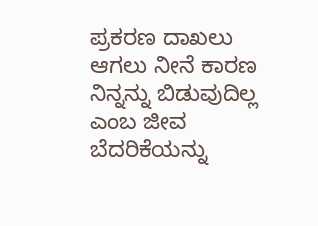ಪ್ರಕರಣ ದಾಖಲು ಆಗಲು ನೀನೆ ಕಾರಣ ನಿನ್ನನ್ನು ಬಿಡುವುದಿಲ್ಲ ಎಂಬ ಜೀವ ಬೆದರಿಕೆಯನ್ನು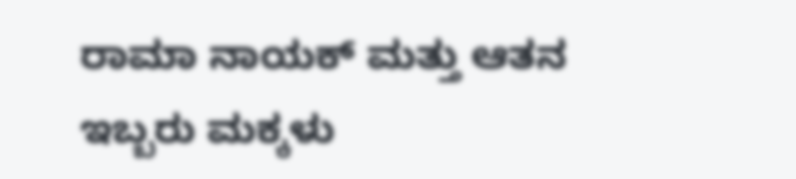ರಾಮಾ ನಾಯಕ್ ಮತ್ತು ಆತನ ಇಬ್ಬರು ಮಕ್ಕಳು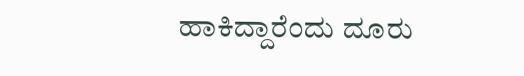ಹಾಕಿದ್ದಾರೆಂದು ದೂರು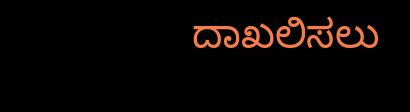ದಾಖಲಿಸಲು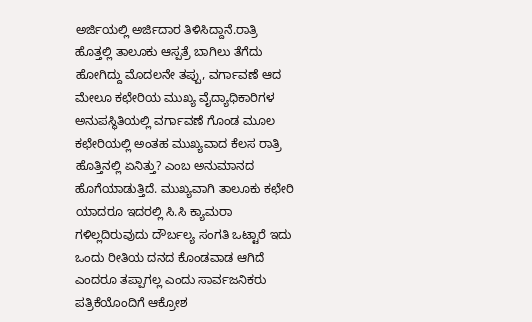ಅರ್ಜಿಯಲ್ಲಿ ಅರ್ಜಿದಾರ ತಿಳಿಸಿದ್ದಾನೆ.ರಾತ್ರಿ ಹೊತ್ತಲ್ಲಿ ತಾಲೂಕು ಆಸ್ಪತ್ರೆ ಬಾಗಿಲು ತೆಗೆದು ಹೋಗಿದ್ದು ಮೊದಲನೇ ತಪ್ಪು, ವರ್ಗಾವಣೆ ಆದ ಮೇಲೂ ಕಛೇರಿಯ ಮುಖ್ಯ ವೈದ್ಯಾಧಿಕಾರಿಗಳ ಅನುಪಸ್ಥಿತಿಯಲ್ಲಿ ವರ್ಗಾವಣೆ ಗೊಂಡ ಮೂಲ ಕಛೇರಿಯಲ್ಲಿ ಅಂತಹ ಮುಖ್ಯವಾದ ಕೆಲಸ ರಾತ್ರಿ ಹೊತ್ತಿನಲ್ಲಿ ಏನಿತ್ತು? ಎಂಬ ಅನುಮಾನದ ಹೊಗೆಯಾಡುತ್ತಿದೆ. ಮುಖ್ಯವಾಗಿ ತಾಲೂಕು ಕಛೇರಿ ಯಾದರೂ ಇದರಲ್ಲಿ ಸಿ.ಸಿ ಕ್ಯಾಮರಾ ಗಳಿಲ್ಲದಿರುವುದು ದೌರ್ಬಲ್ಯ ಸಂಗತಿ ಒಟ್ಟಾರೆ ಇದು ಒಂದು ರೀತಿಯ ದನದ ಕೊಂಡವಾಡ ಆಗಿದೆ ಎಂದರೂ ತಪ್ಪಾಗಲ್ಲ ಎಂದು ಸಾರ್ವಜನಿಕರು ಪತ್ರಿಕೆಯೊಂದಿಗೆ ಆಕ್ರೋಶ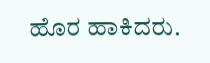ಹೊರ ಹಾಕಿದರು.